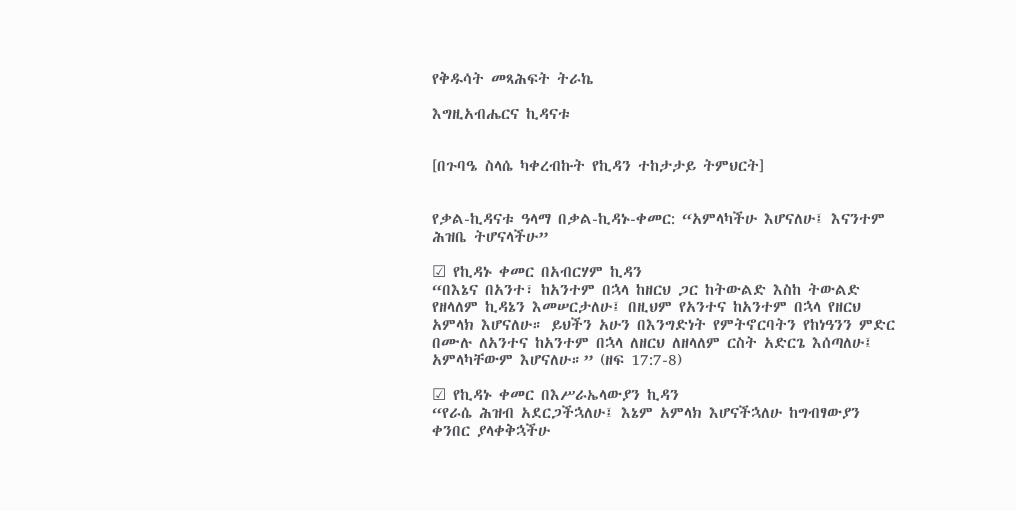የቅዱሳት መጻሕፍት ትራኬ

እግዚአብሔርና ኪዳናቱ


[በጉባዔ ስላሴ ካቀረብኩት የኪዳን ተከታታይ ትምህርት]


የቃል-ኪዳናቱ ዓላማ በቃል-ኪዳኑ-ቀመር: “አምላካችሁ እሆናለሁ፤ እናንተም ሕዝቤ ትሆናላችሁ”

☑ የኪዳኑ ቀመር በአብርሃም ኪዳን
“በእኔና በአንተ፣ ከአንተም በኋላ ከዘርህ ጋር ከትውልድ እስከ ትውልድ የዘላለም ኪዳኔን እመሠርታለሁ፤ በዚህም የአንተና ከአንተም በኋላ የዘርህ አምላክ እሆናለሁ። ይህችን አሁን በእንግድነት የምትኖርባትን የከነዓንን ምድር በሙሉ ለአንተና ከአንተም በኋላ ለዘርህ ለዘላለም ርስት አድርጌ እሰጣለሁ፤ አምላካቸውም እሆናለሁ።” (ዘፍ 17:7-8)

☑ የኪዳኑ ቀመር በእሥራኤላውያን ኪዳን
“የራሴ ሕዝብ አደርጋችኋለሁ፤ እኔም አምላክ እሆናችኋለሁ ከግብፃውያን ቀንበር ያላቀቅኋችሁ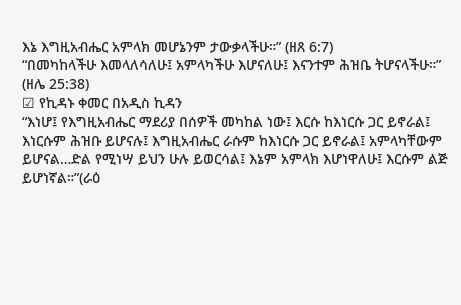እኔ እግዚአብሔር አምላክ መሆኔንም ታውቃላችሁ።” (ዘጸ 6:7)
“በመካከላችሁ እመላለሳለሁ፤ አምላካችሁ እሆናለሁ፤ እናንተም ሕዝቤ ትሆናላችሁ።” (ዘሌ 25:38)
☑ የኪዳኑ ቀመር በአዲስ ኪዳን
“እነሆ፤ የእግዚአብሔር ማደሪያ በሰዎች መካከል ነው፤ እርሱ ከእነርሱ ጋር ይኖራል፤ እነርሱም ሕዝቡ ይሆናሉ፤ እግዚአብሔር ራሱም ከእነርሱ ጋር ይኖራል፤ አምላካቸውም ይሆናል…ድል የሚነሣ ይህን ሁሉ ይወርሳል፤ እኔም አምላክ እሆነዋለሁ፤ እርሱም ልጅ ይሆነኛል።”(ራዕ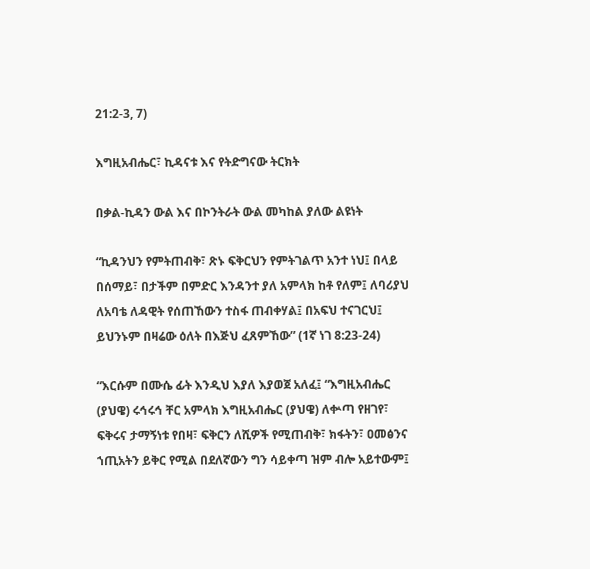21:2-3, 7)

እግዚአብሔር፣ ኪዳናቱ እና የትድግናው ትርክት

በቃል-ኪዳን ውል እና በኮንትራት ውል መካከል ያለው ልዩነት

“ኪዳንህን የምትጠብቅ፣ ጽኑ ፍቅርህን የምትገልጥ አንተ ነህ፤ በላይ በሰማይ፣ በታችም በምድር እንዳንተ ያለ አምላክ ከቶ የለም፤ ለባሪያህ ለአባቴ ለዳዊት የሰጠኸውን ተስፋ ጠብቀሃል፤ በአፍህ ተናገርህ፤ ይህንኑም በዛሬው ዕለት በእጅህ ፈጸምኸው” (1ኛ ነገ 8:23-24)

“እርሱም በሙሴ ፊት እንዲህ እያለ እያወጀ አለፈ፤ “እግዚአብሔር (ያህዌ) ሩኅሩኅ ቸር አምላክ እግዚአብሔር (ያህዌ) ለቍጣ የዘገየ፣ ፍቅሩና ታማኝነቱ የበዛ፣ ፍቅርን ለሺዎች የሚጠብቅ፣ ክፋትን፣ ዐመፅንና ኀጢአትን ይቅር የሚል በደለኛውን ግን ሳይቀጣ ዝም ብሎ አይተውም፤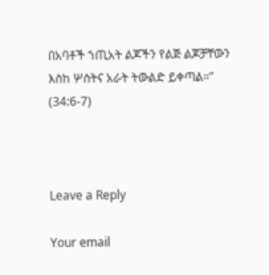በአባቶች ኀጢአት ልጆችን የልጅ ልጆቻቸውን እስከ ሦስትና አራት ትውልድ ይቀጣል።” (34:6-7)



Leave a Reply

Your email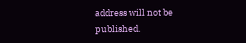address will not be published.